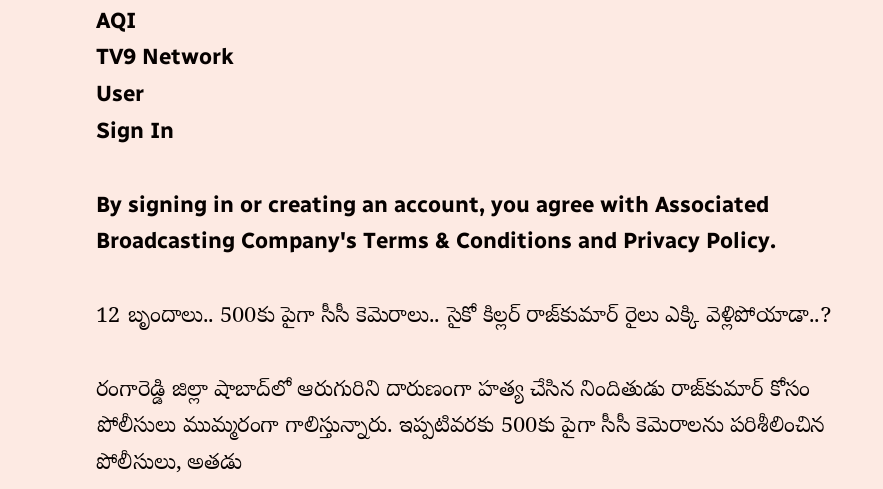AQI
TV9 Network
User
Sign In

By signing in or creating an account, you agree with Associated Broadcasting Company's Terms & Conditions and Privacy Policy.

12 బృందాలు.. 500కు పైగా సీసీ కెమెరాలు.. సైకో కిల్లర్ రాజ్‌కుమార్ రైలు ఎక్కి వెళ్లిపోయాడా..?

రంగారెడ్డి జిల్లా షాబాద్‌లో ఆరుగురిని దారుణంగా హత్య చేసిన నిందితుడు రాజ్‌కుమార్ కోసం పోలీసులు ముమ్మరంగా గాలిస్తున్నారు. ఇప్పటివరకు 500కు పైగా సీసీ కెమెరాలను పరిశీలించిన పోలీసులు, అతడు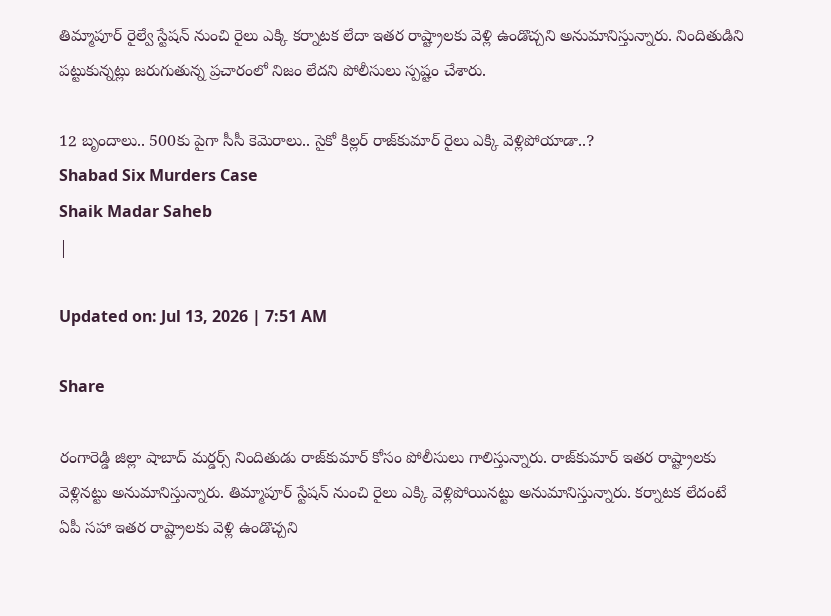తిమ్మాపూర్ రైల్వే స్టేషన్ నుంచి రైలు ఎక్కి కర్నాటక లేదా ఇతర రాష్ట్రాలకు వెళ్లి ఉండొచ్చని అనుమానిస్తున్నారు. నిందితుడిని పట్టుకున్నట్లు జరుగుతున్న ప్రచారంలో నిజం లేదని పోలీసులు స్పష్టం చేశారు.

12 బృందాలు.. 500కు పైగా సీసీ కెమెరాలు.. సైకో కిల్లర్ రాజ్‌కుమార్ రైలు ఎక్కి వెళ్లిపోయాడా..?
Shabad Six Murders Case
Shaik Madar Saheb
|

Updated on: Jul 13, 2026 | 7:51 AM

Share

రంగారెడ్డి జిల్లా షాబాద్ మర్డర్స్ నిందితుడు రాజ్‌కుమార్ కోసం పోలీసులు గాలిస్తున్నారు. రాజ్‌కుమార్ ఇతర రాష్ట్రాలకు వెళ్లినట్టు అనుమానిస్తున్నారు. తిమ్మాపూర్ స్టేషన్ నుంచి రైలు ఎక్కి వెళ్లిపోయినట్టు అనుమానిస్తున్నారు. కర్నాటక లేదంటే ఏపీ సహా ఇతర రాష్ట్రాలకు వెళ్లి ఉండొచ్చని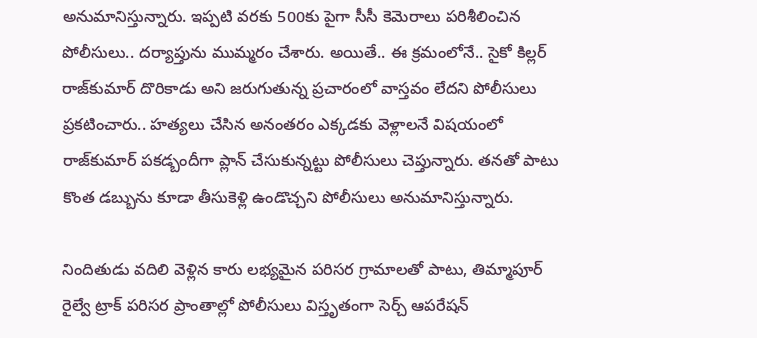అనుమానిస్తున్నారు. ఇప్పటి వరకు 500కు పైగా సీసీ కెమెరాలు పరిశీలించిన పోలీసులు.. దర్యాప్తును ముమ్మరం చేశారు. అయితే.. ఈ క్రమంలోనే.. సైకో కిల్లర్ రాజ్‌కుమార్ దొరికాడు అని జరుగుతున్న ప్రచారంలో వాస్తవం లేదని పోలీసులు ప్రకటించారు.. హత్యలు చేసిన అనంతరం ఎక్కడకు వెళ్లాలనే విషయంలో రాజ్‌కుమార్ పకడ్బందీగా ప్లాన్ చేసుకున్నట్టు పోలీసులు చెప్తున్నారు. తనతో పాటు కొంత డబ్బును కూడా తీసుకెళ్లి ఉండొచ్చని పోలీసులు అనుమానిస్తున్నారు.

నిందితుడు వదిలి వెళ్లిన కారు లభ్యమైన పరిసర గ్రామాలతో పాటు, తిమ్మాపూర్ రైల్వే ట్రాక్ పరిసర ప్రాంతాల్లో పోలీసులు విస్తృతంగా సెర్చ్ ఆపరేషన్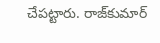చేపట్టారు. రాజ్‌కుమార్‌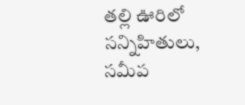తల్లి ఊరిలో సన్నిహితులు, సమీప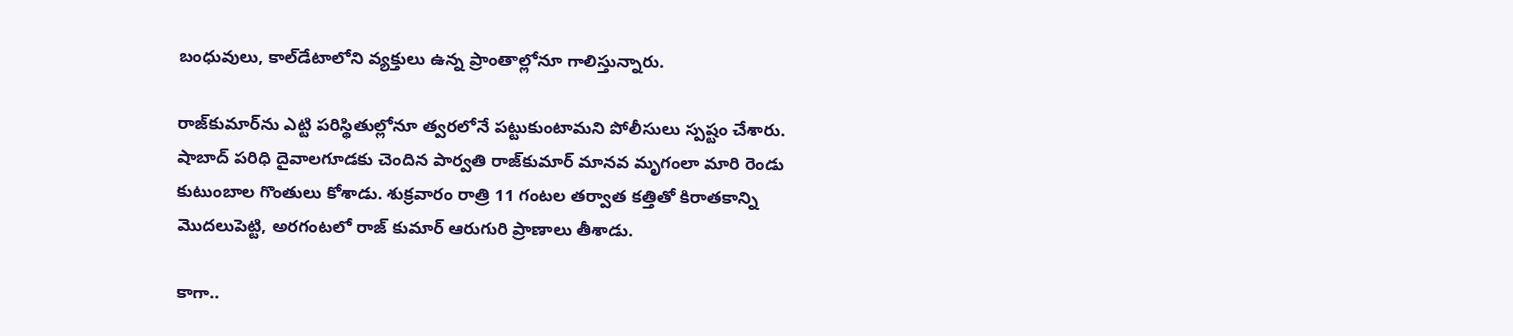బంధువులు, కాల్‌డేటాలోని వ్యక్తులు ఉన్న ప్రాంతాల్లోనూ గాలిస్తున్నారు.

రాజ్‌కుమార్‌ను ఎట్టి పరిస్థితుల్లోనూ త్వరలోనే పట్టుకుంటామని పోలీసులు స్పష్టం చేశారు. షాబాద్‌ పరిధి దైవాలగూడకు చెందిన పార్వతి రాజ్‌కుమార్‌ మానవ మృగంలా మారి రెండు కుటుంబాల గొంతులు కోశాడు. శుక్రవారం రాత్రి 11 గంటల తర్వాత కత్తితో కిరాతకాన్ని మొదలుపెట్టి, అరగంటలో రాజ్ కుమార్ ఆరుగురి ప్రాణాలు తీశాడు.

కాగా..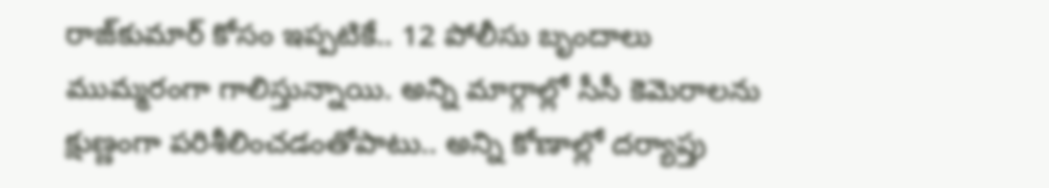రాజ్‌కుమార్‌ కోసం ఇప్పటికే.. 12 పోలీసు బృందాలు ముమ్మరంగా గాలిస్తున్నాయి. అన్ని మార్గాల్లో సీసీ కెమెరాలను క్షుణ్ణంగా పరిశీలించడంతోపాటు.. అన్ని కోణాల్లో దర్యాప్తు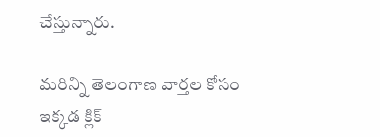చేస్తున్నారు.

మరిన్ని తెలంగాణ వార్తల కోసం ఇక్కడ క్లిక్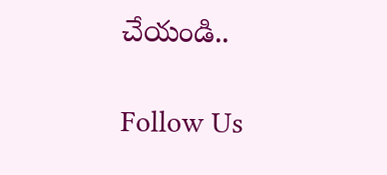చేయండి..

Follow Us